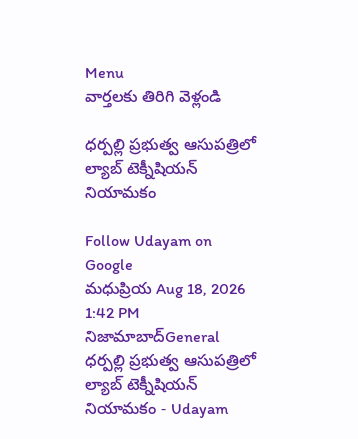Menu
వార్తలకు తిరిగి వెళ్లండి

ధర్పల్లి ప్రభుత్వ ఆసుపత్రిలో ల్యాబ్ టెక్నీషియన్ నియామకం

Follow Udayam on Google
మధుప్రియ Aug 18, 2026 1:42 PM నిజామాబాద్General
ధర్పల్లి ప్రభుత్వ ఆసుపత్రిలో ల్యాబ్ టెక్నీషియన్ నియామకం - Udayam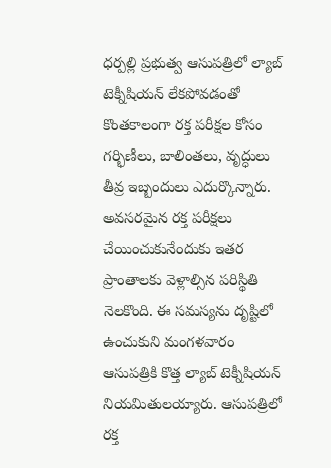ధర్పల్లి ప్రభుత్వ ఆసుపత్రిలో ల్యాబ్ టెక్నీషియన్ లేకపోవడంతో కొంతకాలంగా రక్త పరీక్షల కోసం గర్భిణీలు, బాలింతలు, వృద్ధులు తీవ్ర ఇబ్బందులు ఎదుర్కొన్నారు. అవసరమైన రక్త పరీక్షలు చేయించుకునేందుకు ఇతర ప్రాంతాలకు వెళ్లాల్సిన పరిస్థితి నెలకొంది. ఈ సమస్యను దృష్టిలో ఉంచుకుని మంగళవారం ఆసుపత్రికి కొత్త ల్యాబ్ టెక్నీషియన్ నియమితులయ్యారు. ఆసుపత్రిలో రక్త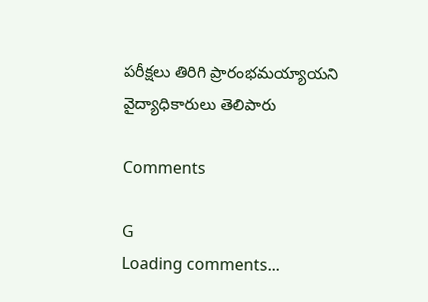పరీక్షలు తిరిగి ప్రారంభమయ్యాయని వైద్యాధికారులు తెలిపారు

Comments

G
Loading comments...